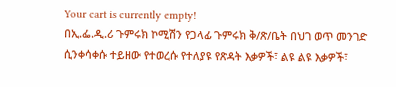Your cart is currently empty!
በኢ.ፌ.ዲ.ሪ ጉምሩክ ኮሚሽን የጋላፊ ጉምሩክ ቅ/ጽ/ቤት በህገ ወጥ መንገድ ሲንቀሳቀሱ ተይዘው የተወረሱ የተለያዩ የጽዳት እቃዎች፣ ልዩ ልዩ እቃዎች፣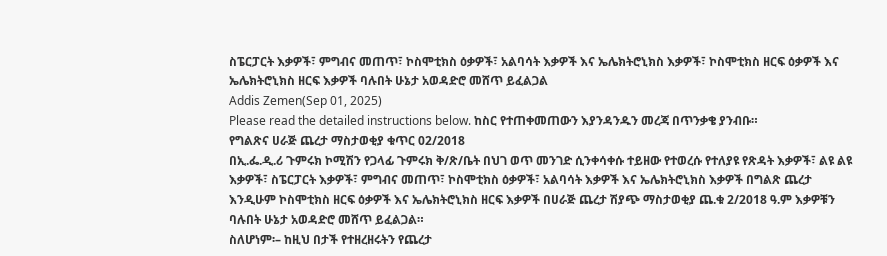ስፔርፓርት እቃዎች፣ ምግብና መጠጥ፣ ኮስሞቲክስ ዕቃዎች፣ አልባሳት እቃዎች እና ኤሌክትሮኒክስ እቃዎች፣ ኮስሞቲክስ ዘርፍ ዕቃዎች እና ኤሌክትሮኒክስ ዘርፍ እቃዎች ባሉበት ሁኔታ አወዳድሮ መሸጥ ይፈልጋል
Addis Zemen(Sep 01, 2025)
Please read the detailed instructions below. ከስር የተጠቀመጠውን እያንዳንዱን መረጃ በጥንቃቄ ያንብቡ።
የግልጽና ሀራጅ ጨረታ ማስታወቂያ ቁጥር 02/2018
በኢ.ፌ.ዲ.ሪ ጉምሩክ ኮሚሽን የጋላፊ ጉምሩክ ቅ/ጽ/ቤት በህገ ወጥ መንገድ ሲንቀሳቀሱ ተይዘው የተወረሱ የተለያዩ የጽዳት እቃዎች፣ ልዩ ልዩ እቃዎች፣ ስፔርፓርት እቃዎች፣ ምግብና መጠጥ፣ ኮስሞቲክስ ዕቃዎች፣ አልባሳት እቃዎች እና ኤሌክትሮኒክስ እቃዎች በግልጽ ጨረታ እንዲሁም ኮስሞቲክስ ዘርፍ ዕቃዎች እና ኤሌክትሮኒክስ ዘርፍ እቃዎች በሀራጅ ጨረታ ሽያጭ ማስታወቂያ ጨ.ቁ 2/2018 ዓ.ም እቃዎቹን ባሉበት ሁኔታ አወዳድሮ መሸጥ ይፈልጋል።
ስለሆነም፡– ከዚህ በታች የተዘረዘሩትን የጨረታ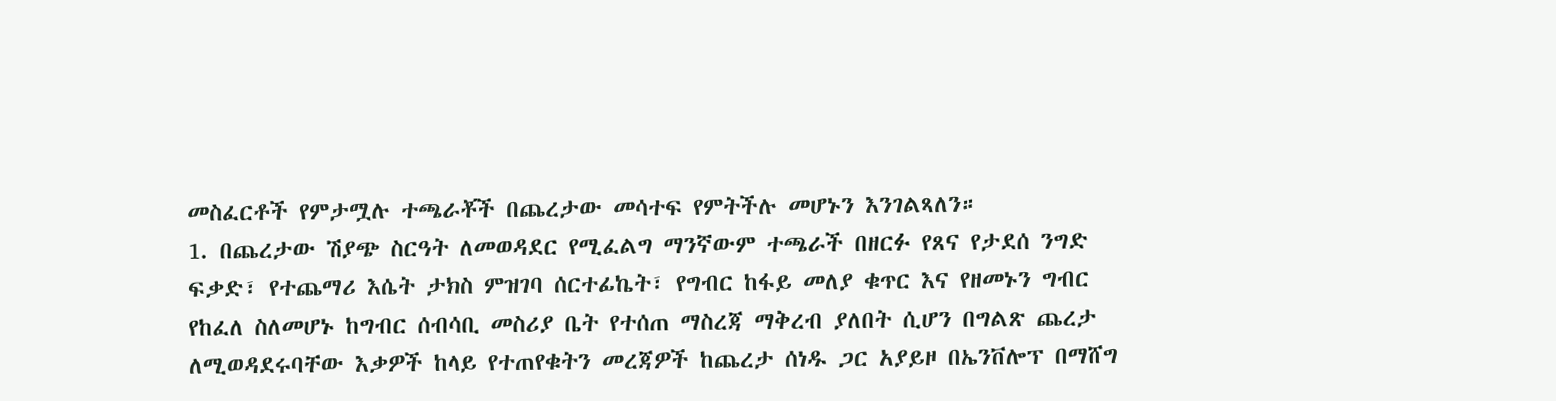መስፈርቶች የምታሟሉ ተጫራቾች በጨረታው መሳተፍ የምትችሉ መሆኑን እንገልጻለን።
1. በጨረታው ሽያጭ ስርዓት ለመወዳደር የሚፈልግ ማንኛውም ተጫራች በዘርፉ የጸና የታደሰ ንግድ ፍቃድ፣ የተጨማሪ እሴት ታክስ ምዝገባ ሰርተፊኬት፣ የግብር ከፋይ መለያ ቁጥር እና የዘመኑን ግብር የከፈለ ስለመሆኑ ከግብር ሰብሳቢ መስሪያ ቤት የተሰጠ ማስረጃ ማቅረብ ያለበት ሲሆን በግልጽ ጨረታ ለሚወዳደሩባቸው እቃዎች ከላይ የተጠየቁትን መረጃዎች ከጨረታ ሰነዱ ጋር አያይዞ በኤንቨሎፕ በማሸግ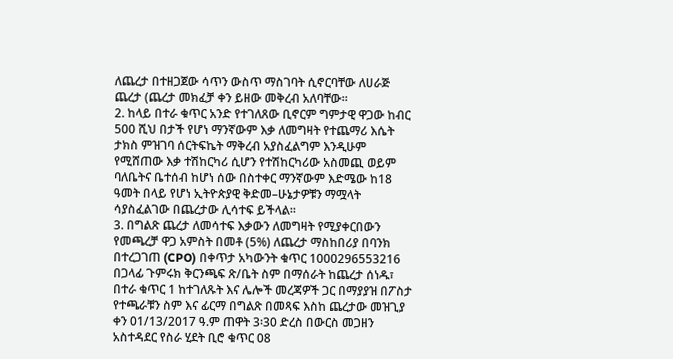ለጨረታ በተዘጋጀው ሳጥን ውስጥ ማስገባት ሲኖርባቸው ለሀራጅ ጨረታ (ጨረታ መክፈቻ ቀን ይዘው መቅረብ አለባቸው።
2. ከላይ በተራ ቁጥር አንድ የተገለጸው ቢኖርም ግምታዊ ዋጋው ከብር 500 ሺህ በታች የሆነ ማንኛውም እቃ ለመግዛት የተጨማሪ እሴት ታክስ ምዝገባ ሰርትፍኬት ማቅረብ አያስፈልግም እንዲሁም የሚሸጠው እቃ ተሽከርካሪ ሲሆን የተሽከርካሪው አስመጪ ወይም ባለቤትና ቤተሰብ ከሆነ ሰው በስተቀር ማንኛውም እድሜው ከ18 ዓመት በላይ የሆነ ኢትዮጵያዊ ቅድመ–ሁኔታዎቹን ማሟላት ሳያስፈልገው በጨረታው ሊሳተፍ ይችላል።
3. በግልጽ ጨረታ ለመሳተፍ እቃውን ለመግዛት የሚያቀርበውን የመጫረቻ ዋጋ አምስት በመቶ (5%) ለጨረታ ማስከበሪያ በባንክ በተረጋገጠ (CPO) በቀጥታ አካውንት ቁጥር 1000296553216 በጋላፊ ጉምሩክ ቅርንጫፍ ጽ/ቤት ስም በማሰራት ከጨረታ ሰነዱ፣ በተራ ቁጥር 1 ከተገለጹት እና ሌሎች መረጃዎች ጋር በማያያዝ በፖስታ የተጫራቹን ስም እና ፊርማ በግልጽ በመጻፍ እስከ ጨረታው መዝጊያ ቀን 01/13/2017 ዓ.ም ጠዋት 3፡30 ድረስ በውርስ መጋዘን አስተዳደር የስራ ሂደት ቢሮ ቁጥር 08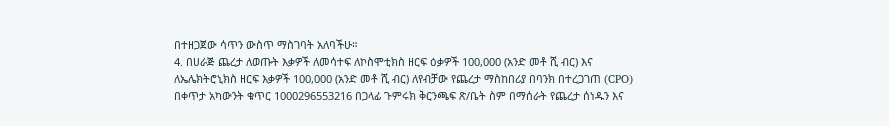በተዘጋጀው ሳጥን ውስጥ ማስገባት አለባችሁ።
4. በሀራጅ ጨረታ ለወጡት እቃዎች ለመሳተፍ ለኮስሞቲክስ ዘርፍ ዕቃዎች 100,000 (አንድ መቶ ሺ ብር) እና ለኤሌክትሮኒክስ ዘርፍ እቃዎች 100,000 (አንድ መቶ ሺ ብር) ለየብቻው የጨረታ ማስከበሪያ በባንክ በተረጋገጠ (CPO) በቀጥታ አካውንት ቁጥር 1000296553216 በጋላፊ ጉምሩክ ቅርንጫፍ ጽ/ቤት ስም በማሰራት የጨረታ ሰነዱን እና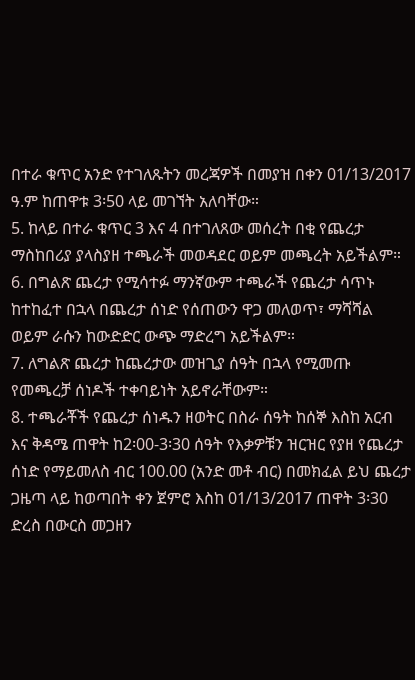በተራ ቁጥር አንድ የተገለጹትን መረጃዎች በመያዝ በቀን 01/13/2017 ዓ.ም ከጠዋቱ 3፡50 ላይ መገኘት አለባቸው።
5. ከላይ በተራ ቁጥር 3 እና 4 በተገለጸው መሰረት በቂ የጨረታ ማስከበሪያ ያላስያዘ ተጫራች መወዳደር ወይም መጫረት አይችልም።
6. በግልጽ ጨረታ የሚሳተፉ ማንኛውም ተጫራች የጨረታ ሳጥኑ ከተከፈተ በኋላ በጨረታ ሰነድ የሰጠውን ዋጋ መለወጥ፣ ማሻሻል ወይም ራሱን ከውድድር ውጭ ማድረግ አይችልም።
7. ለግልጽ ጨረታ ከጨረታው መዝጊያ ሰዓት በኋላ የሚመጡ የመጫረቻ ሰነዶች ተቀባይነት አይኖራቸውም።
8. ተጫራቾች የጨረታ ሰነዱን ዘወትር በስራ ሰዓት ከሰኞ እስከ አርብ እና ቅዳሜ ጠዋት ከ2፡00-3፡30 ሰዓት የእቃዎቹን ዝርዝር የያዘ የጨረታ ሰነድ የማይመለስ ብር 100.00 (አንድ መቶ ብር) በመክፈል ይህ ጨረታ ጋዜጣ ላይ ከወጣበት ቀን ጀምሮ እስከ 01/13/2017 ጠዋት 3፡30 ድረስ በውርስ መጋዘን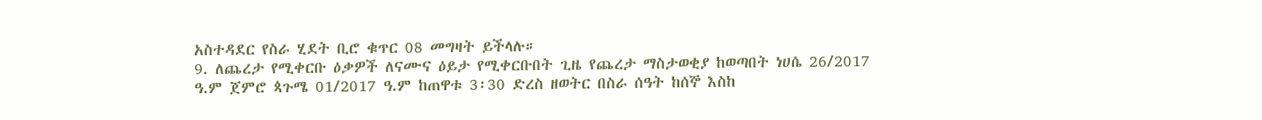አስተዳደር የስራ ሂደት ቢሮ ቁጥር 08 መግዛት ይችላሉ።
9. ለጨረታ የሚቀርቡ ዕቃዎች ለናሙና ዕይታ የሚቀርቡበት ጊዜ የጨረታ ማስታወቂያ ከወጣበት ነሀሴ 26/2017 ዓ.ም ጀምሮ ጳጉሜ 01/2017 ዓ.ም ከጠዋቱ 3፡30 ድረስ ዘወትር በስራ ሰዓት ከሰኞ እስከ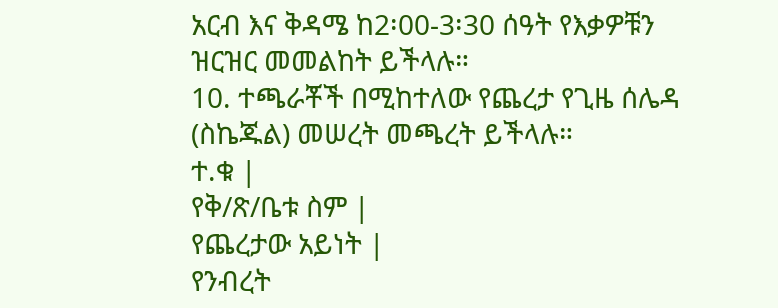አርብ እና ቅዳሜ ከ2፡00-3፡30 ሰዓት የእቃዎቹን ዝርዝር መመልከት ይችላሉ።
10. ተጫራቾች በሚከተለው የጨረታ የጊዜ ሰሌዳ (ስኬጁል) መሠረት መጫረት ይችላሉ።
ተ.ቁ |
የቅ/ጽ/ቤቱ ስም |
የጨረታው አይነት |
የንብረት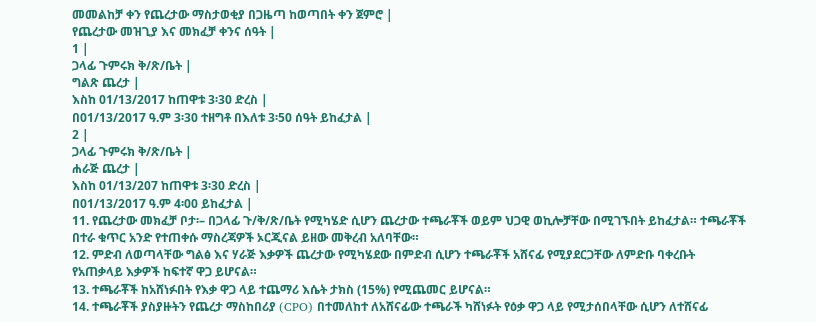መመልከቻ ቀን የጨረታው ማስታወቂያ በጋዜጣ ከወጣበት ቀን ጀምሮ |
የጨረታው መዝጊያ እና መክፈቻ ቀንና ሰዓት |
1 |
ጋላፊ ጉምሩክ ቅ/ጽ/ቤት |
ግልጽ ጨረታ |
እስከ 01/13/2017 ከጠዋቱ 3፡30 ድረስ |
በ01/13/2017 ዓ.ም 3፡30 ተዘግቶ በእለቱ 3፡50 ሰዓት ይከፈታል |
2 |
ጋላፊ ጉምሩክ ቅ/ጽ/ቤት |
ሐራጅ ጨረታ |
እስከ 01/13/207 ከጠዋቱ 3፡30 ድረስ |
በ01/13/2017 ዓ.ም 4፡00 ይከፈታል |
11. የጨረታው መክፈቻ ቦታ፡– በጋላፊ ጉ/ቅ/ጽ/ቤት የሚካሄድ ሲሆን ጨረታው ተጫራቾች ወይም ህጋዊ ወኪሎቻቸው በሚገኙበት ይከፈታል። ተጫራቾች በተራ ቁጥር አንድ የተጠቀሱ ማስረጃዎች ኦርጂናል ይዘው መቅረብ አለባቸው።
12. ምድብ ለወጣላቸው ግልፅ እና ሃራጅ እቃዎች ጨረታው የሚካሄደው በምድብ ሲሆን ተጫራቾች አሸናፊ የሚያደርጋቸው ለምድቡ ባቀረቡት የአጠቃላይ እቃዎች ከፍተኛ ዋጋ ይሆናል።
13. ተጫራቾች ከአሸነፉበት የእቃ ዋጋ ላይ ተጨማሪ እሴት ታክስ (15%) የሚጨመር ይሆናል።
14. ተጫራቾች ያስያዙትን የጨረታ ማስከበሪያ (CPO) በተመለከተ ለአሸናፊው ተጫራች ካሸነፉት የዕቃ ዋጋ ላይ የሚታሰበላቸው ሲሆን ለተሸናፊ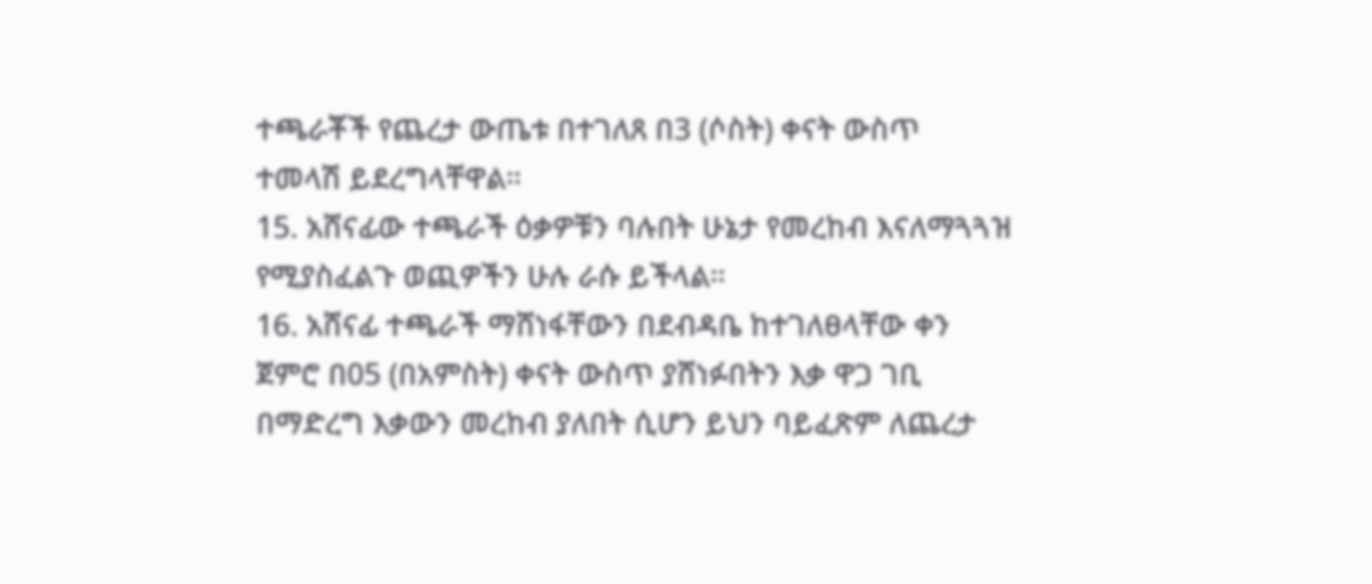ተጫራቾች የጨረታ ውጤቱ በተገለጸ በ3 (ሶስት) ቀናት ውስጥ ተመላሽ ይደረግላቸዋል።
15. አሸናፊው ተጫራች ዕቃዎቹን ባሉበት ሁኔታ የመረከብ እናለማጓጓዝ የሚያስፈልጉ ወጪዎችን ሁሉ ራሱ ይችላል።
16. አሸናፊ ተጫራች ማሸነፋቸውን በደብዳቤ ከተገለፀላቸው ቀን ጀምሮ በ05 (በአምስት) ቀናት ውስጥ ያሸነፉበትን እቃ ዋጋ ገቢ በማድረግ እቃውን መረከብ ያለበት ሲሆን ይህን ባይፈጽም ለጨረታ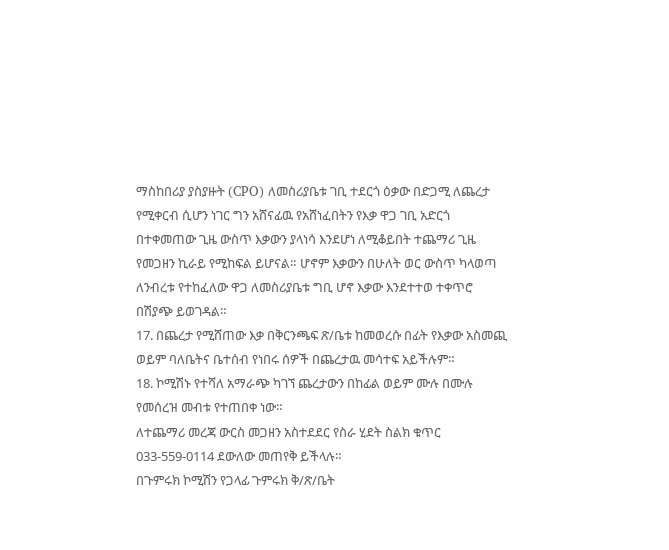ማስከበሪያ ያስያዙት (CPO) ለመስሪያቤቱ ገቢ ተደርጎ ዕቃው በድጋሚ ለጨረታ የሚቀርብ ሲሆን ነገር ግን አሸናፊዉ የአሸነፈበትን የእቃ ዋጋ ገቢ አድርጎ በተቀመጠው ጊዜ ውስጥ እቃውን ያላነሳ እንደሆነ ለሚቆይበት ተጨማሪ ጊዜ የመጋዘን ኪራይ የሚከፍል ይሆናል። ሆኖም እቃውን በሁለት ወር ውስጥ ካላወጣ ለንብረቱ የተከፈለው ዋጋ ለመስሪያቤቱ ግቢ ሆኖ እቃው እንደተተወ ተቀጥሮ በሽያጭ ይወገዳል።
17. በጨረታ የሚሸጠው እቃ በቅርንጫፍ ጽ/ቤቱ ከመወረሱ በፊት የእቃው አስመጪ ወይም ባለቤትና ቤተሰብ የነበሩ ሰዎች በጨረታዉ መሳተፍ አይችሉም።
18. ኮሚሽኑ የተሻለ አማራጭ ካገኘ ጨረታውን በከፊል ወይም ሙሉ በሙሉ የመሰረዝ መብቱ የተጠበቀ ነው።
ለተጨማሪ መረጃ ውርስ መጋዘን አስተደደር የስራ ሂደት ስልክ ቁጥር 033-559-0114 ደውለው መጠየቅ ይችላሉ።
በጉምሩክ ኮሚሽን የጋላፊ ጉምሩክ ቅ/ጽ/ቤት